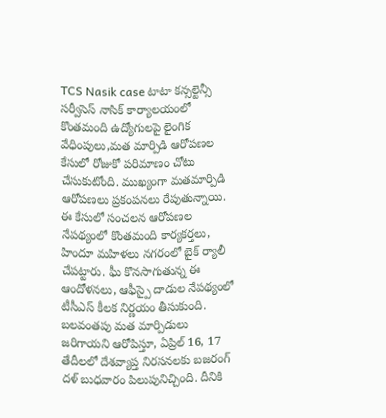TCS Nasik case టాటా కన్సల్టెన్సీ సర్వీసెస్ నాసిక్ కార్యాలయంలో కొంతమంది ఉద్యోగులపై లైంగిక వేధింపులు,మత మార్పిడి ఆరోపణల కేసులో రోజుకో పరిమాణం చోటు చేసుకుటోంది. ముఖ్యంగా మతమార్పిడి ఆరోపణలు ప్రకంపనలు రేపుతున్నాయి. ఈ కేసులో సంచలన ఆరోపణల నేపథ్యంలో కొంతమంది కార్యకర్తలు, హిందూ మహిళలు నగరంలో బైక్ ర్యాలీ చేపట్టారు. ఘీ కొనసాగుతున్న ఈ ఆందోళనలు, ఆఫీస్పై దాడుల నేపథ్యంలో టీసీఎస్ కీలక నిర్ణయం తీసుకుంది.
బలవంతపు మత మార్పిడులు జరిగాయని ఆరోపిస్తూ, ఏప్రిల్ 16, 17 తేదీలలో దేశవ్యాప్త నిరసనలకు బజరంగ్ దళ్ బుధవారం పిలుపునిచ్చింది. దీనికి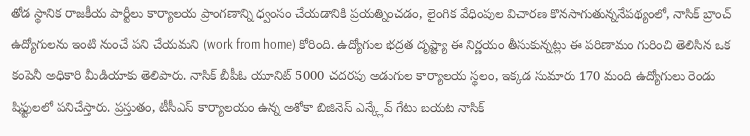తోడ స్థానిక రాజకీయ పార్టీలు కార్యాలయ ప్రాంగణాన్ని ధ్వంసం చేయడానికి ప్రయత్నించడం, లైంగిక వేధింపుల విచారణ కొనసాగుతున్ననేపథ్యంలో, నాసిక్ బ్రాంచ్ ఉద్యోగులను ఇంటి నుంచే పని చేయమని (work from home) కోరింది. ఉద్యోగుల భద్రత దృష్ట్యా ఈ నిర్ణయం తీసుకున్నట్లు ఈ పరిణామం గురించి తెలిసిన ఒక కంపెనీ అధికారి మీడియాకు తెలిపారు. నాసిక్ బీపీఓ యూనిట్ 5000 చదరపు అడుగుల కార్యాలయ స్థలం, ఇక్కడ సుమారు 170 మంది ఉద్యోగులు రెండు షిఫ్టులలో పనిచేస్తారు. ప్రస్తుతం, టీసీఎస్ కార్యాలయం ఉన్న అశోకా బిజినెస్ ఎన్క్లేవ్ గేటు బయట నాసిక్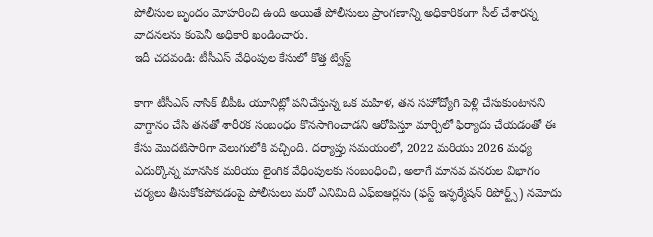పోలీసుల బృందం మోహరించి ఉంది అయితే పోలీసులు ప్రాంగణాన్ని అధికారికంగా సీల్ చేశారన్న వాదనలను కంపెనీ అధికారి ఖండించారు.
ఇదీ చదవండి: టీసీఎస్ వేధింపుల కేసులో కొత్త ట్విస్ట్

కాగా టీసీఎస్ నాసిక్ బీపీఓ యూనిట్లో పనిచేస్తున్న ఒక మహిళ, తన సహోద్యోగి పెళ్లి చేసుకుంటానని వాగ్దానం చేసి తనతో శారీరక సంబంధం కొనసాగించాడని ఆరోపిస్తూ మార్చిలో ఫిర్యాదు చేయడంతో ఈ కేసు మొదటిసారిగా వెలుగులోకి వచ్చింది. దర్యాప్తు సమయంలో, 2022 మరియు 2026 మధ్య ఎదుర్కొన్న మానసిక మరియు లైంగిక వేధింపులకు సంబంధించి, అలాగే మానవ వనరుల విభాగం చర్యలు తీసుకోకపోవడంపై పోలీసులు మరో ఎనిమిది ఎఫ్ఐఆర్లను (ఫస్ట్ ఇన్ఫర్మేషన్ రిపోర్ట్స్) నమోదు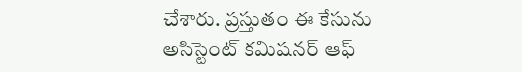చేశారు. ప్రస్తుతం ఈ కేసును అసిస్టెంట్ కమిషనర్ ఆఫ్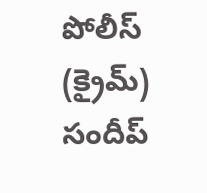పోలీస్ (క్రైమ్) సందీప్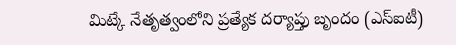మిట్కే నేతృత్వంలోని ప్రత్యేక దర్యాప్తు బృందం (ఎస్ఐటీ)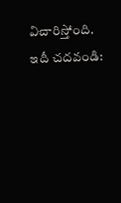విచారిస్తోంది.
ఇదీ చదవండి: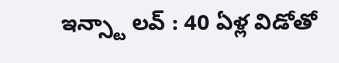ఇన్స్టా లవ్ : 40 ఏళ్ల విడోతో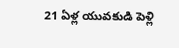21 ఏళ్ల యువకుడి పెళ్లి